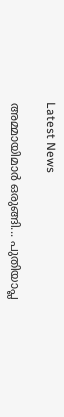Latest News

അമ്മായിമാര്‍ ഒരുങ്ങി... പുതിയാപ്ല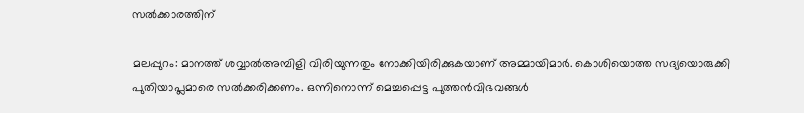സല്‍ക്കാരത്തിന്‌

മലപ്പുറം: മാനത്ത് ശവ്വാല്‍അമ്പിളി വിരിയുന്നതും നോക്കിയിരിക്കുകയാണ് അമ്മായിമാര്‍. കൊശിയൊത്ത സദ്യയൊരുക്കി പുതിയാപ്ലമാരെ സല്‍ക്കരിക്കണം. ഒന്നിനൊന്ന് മെച്ചപ്പെട്ട പുത്തന്‍വിഭവങ്ങള്‍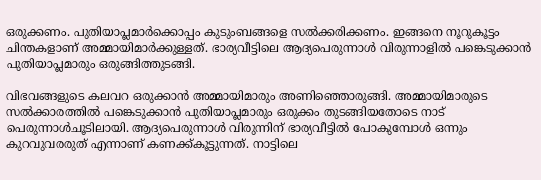ഒരുക്കണം. പുതിയാപ്ലമാര്‍ക്കൊപ്പം കുടുംബങ്ങളെ സല്‍ക്കരിക്കണം. ഇങ്ങനെ നൂറുകൂട്ടം ചിന്തകളാണ് അമ്മായിമാര്‍ക്കുള്ളത്. ഭാര്യവീട്ടിലെ ആദ്യപെരുന്നാള്‍ വിരുന്നാളില്‍ പങ്കെടുക്കാന്‍ പുതിയാപ്ലമാരും ഒരുങ്ങിത്തുടങ്ങി.

വിഭവങ്ങളുടെ കലവറ ഒരുക്കാന്‍ അമ്മായിമാരും അണിഞ്ഞൊരുങ്ങി. അമ്മായിമാരുടെ സല്‍ക്കാരത്തില്‍ പങ്കെടുക്കാന്‍ പുതിയാപ്ലമാരും ഒരുക്കം തുടങ്ങിയതോടെ നാട് പെരുന്നാള്‍ചൂടിലായി. ആദ്യപെരുന്നാള്‍ വിരുന്നിന് ഭാര്യവീട്ടില്‍ പോകുമ്പോള്‍ ഒന്നും കുറവുവരരുത് എന്നാണ് കണക്ക്കൂട്ടുന്നത്. നാട്ടിലെ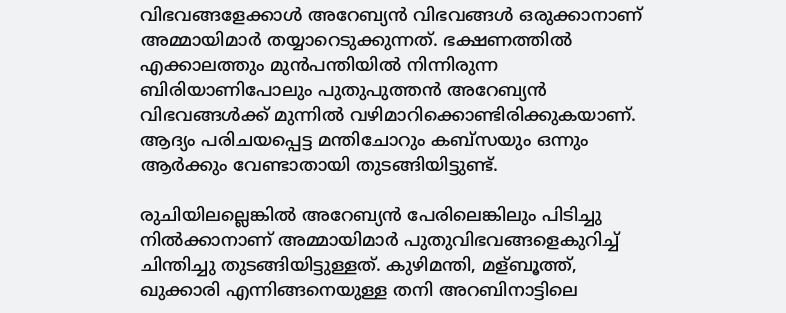വിഭവങ്ങളേക്കാള്‍ അറേബ്യന്‍ വിഭവങ്ങള്‍ ഒരുക്കാനാണ് അമ്മായിമാര്‍ തയ്യാറെടുക്കുന്നത്. ഭക്ഷണത്തില്‍ എക്കാലത്തും മുന്‍പന്തിയില്‍ നിന്നിരുന്ന ബിരിയാണിപോലും പുതുപുത്തന്‍ അറേബ്യന്‍ വിഭവങ്ങള്‍ക്ക് മുന്നില്‍ വഴിമാറിക്കൊണ്ടിരിക്കുകയാണ്. ആദ്യം പരിചയപ്പെട്ട മന്തിചോറും കബ്‌സയും ഒന്നും ആര്‍ക്കും വേണ്ടാതായി തുടങ്ങിയിട്ടുണ്ട്.

രുചിയിലല്ലെങ്കില്‍ അറേബ്യന്‍ പേരിലെങ്കിലും പിടിച്ചു നില്‍ക്കാനാണ് അമ്മായിമാര്‍ പുതുവിഭവങ്ങളെകുറിച്ച് ചിന്തിച്ചു തുടങ്ങിയിട്ടുള്ളത്. കുഴിമന്തി, മള്ബൂത്ത്, ഖുക്കാരി എന്നിങ്ങനെയുള്ള തനി അറബിനാട്ടിലെ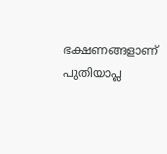ഭക്ഷണങ്ങളാണ് പുതിയാപ്ല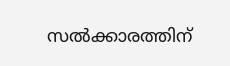സല്‍ക്കാരത്തിന്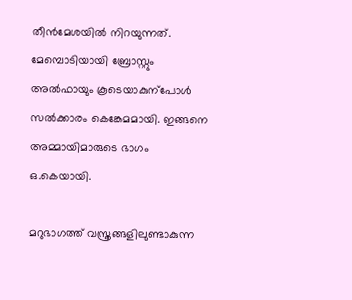തീന്‍മേശയില്‍ നിറയുന്നത്. മേമ്പൊടിയായി ബ്രോസ്റ്റും അല്‍ഫായും കൂടെയാകുന്‌പോള്‍ സല്‍ക്കാരം കെങ്കേമമായി. ഇങ്ങനെ അമ്മായിമാരുടെ ഭാഗം ഒ.കെയായി.

മറുഭാഗത്ത് വസ്ത്രങ്ങളിലുണ്ടാകുന്ന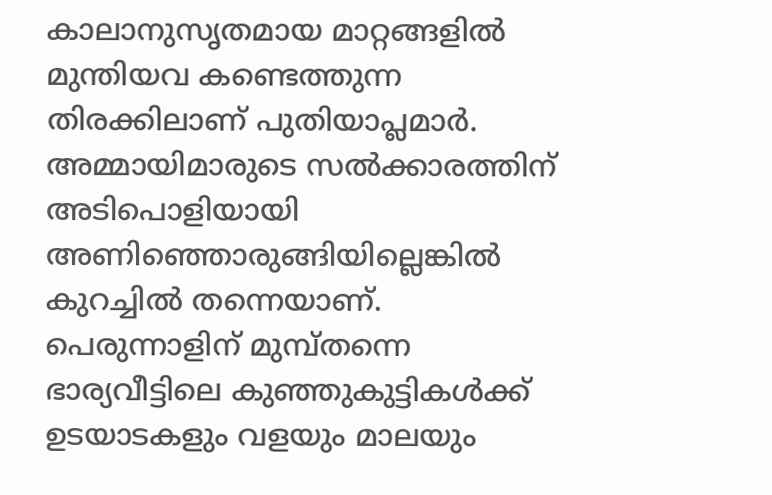കാലാനുസൃതമായ മാറ്റങ്ങളില്‍ മുന്തിയവ കണ്ടെത്തുന്ന തിരക്കിലാണ് പുതിയാപ്ലമാര്‍. അമ്മായിമാരുടെ സല്‍ക്കാരത്തിന് അടിപൊളിയായി അണിഞ്ഞൊരുങ്ങിയില്ലെങ്കില്‍ കുറച്ചില്‍ തന്നെയാണ്. പെരുന്നാളിന് മുമ്പ്തന്നെ ഭാര്യവീട്ടിലെ കുഞ്ഞുകുട്ടികള്‍ക്ക് ഉടയാടകളും വളയും മാലയും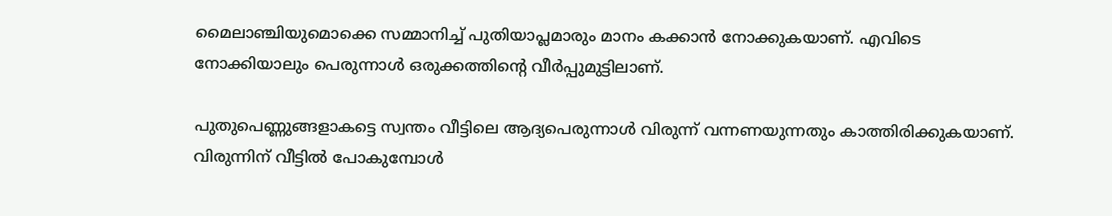മൈലാഞ്ചിയുമൊക്കെ സമ്മാനിച്ച് പുതിയാപ്ലമാരും മാനം കക്കാന്‍ നോക്കുകയാണ്. എവിടെ നോക്കിയാലും പെരുന്നാള്‍ ഒരുക്കത്തിന്റെ വീര്‍പ്പുമുട്ടിലാണ്.

പുതുപെണ്ണുങ്ങളാകട്ടെ സ്വന്തം വീട്ടിലെ ആദ്യപെരുന്നാള്‍ വിരുന്ന് വന്നണയുന്നതും കാത്തിരിക്കുകയാണ്. വിരുന്നിന് വീട്ടില്‍ പോകുമ്പോള്‍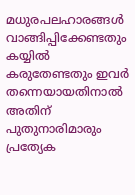മധുരപലഹാരങ്ങള്‍ വാങ്ങിപ്പിക്കേണ്ടതും കയ്യില്‍ കരുതേണ്ടതും ഇവര്‍ തന്നെയായതിനാല്‍ അതിന് പുതുനാരിമാരും പ്രത്യേക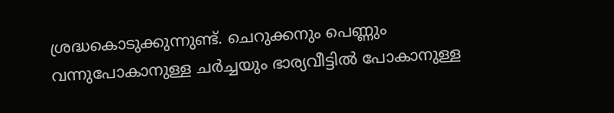ശ്രദ്ധകൊടുക്കുന്നുണ്ട്. ചെറുക്കനും പെണ്ണും വന്നുപോകാനുള്ള ചര്‍ച്ചയും ഭാര്യവീട്ടില്‍ പോകാനുള്ള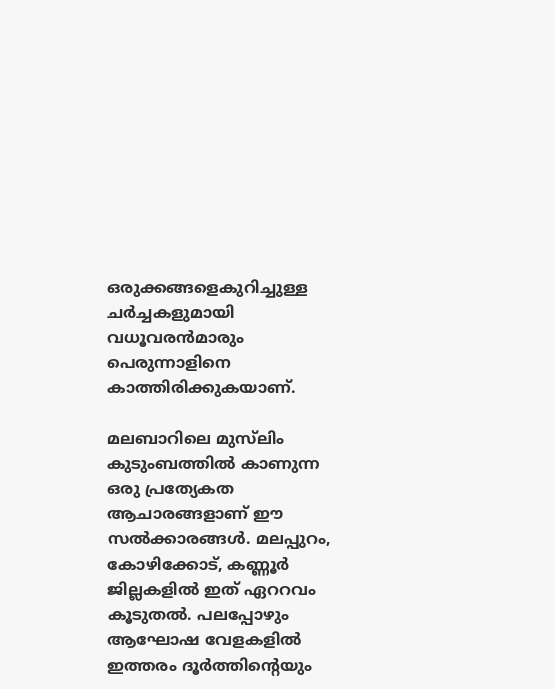ഒരുക്കങ്ങളെകുറിച്ചുള്ള ചര്‍ച്ചകളുമായി വധൂവരന്‍മാരും പെരുന്നാളിനെ കാത്തിരിക്കുകയാണ്.

മലബാറിലെ മുസ്‌ലിം കുടുംബത്തില്‍ കാണുന്ന ഒരു പ്രത്യേകത ആചാരങ്ങളാണ് ഈ സല്‍ക്കാരങ്ങള്‍. മലപ്പുറം, കോഴിക്കോട്, കണ്ണൂര്‍ ജില്ലകളില്‍ ഇത് ഏററവം കൂടുതല്‍. പലപ്പോഴും ആഘോഷ വേളകളില്‍ ഇത്തരം ദൂര്‍ത്തിന്റെയും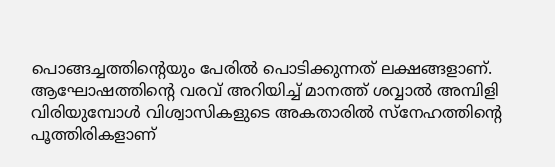പൊങ്ങച്ചത്തിന്റെയും പേരില്‍ പൊടിക്കുന്നത് ലക്ഷങ്ങളാണ്.
ആഘോഷത്തിന്റെ വരവ് അറിയിച്ച് മാനത്ത് ശവ്വാല്‍ അമ്പിളി വിരിയുമ്പോള്‍ വിശ്വാസികളുടെ അകതാരില്‍ സ്‌നേഹത്തിന്റെ പൂത്തിരികളാണ്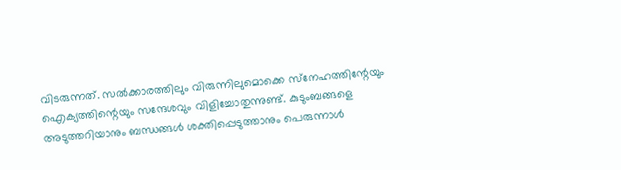വിടരുന്നത്. സല്‍ക്കാരത്തിലും വിരുന്നിലുമൊക്കെ സ്‌നേഹത്തിന്റേയും ഐക്യത്തിന്റെയും സന്ദേശവും വിളിച്ചോതുന്നുണ്ട്. കുടുംബങ്ങളെ അടുത്തറിയാനും ബന്ധങ്ങള്‍ ശക്തിപ്പെടുത്താനും പെരുന്നാള്‍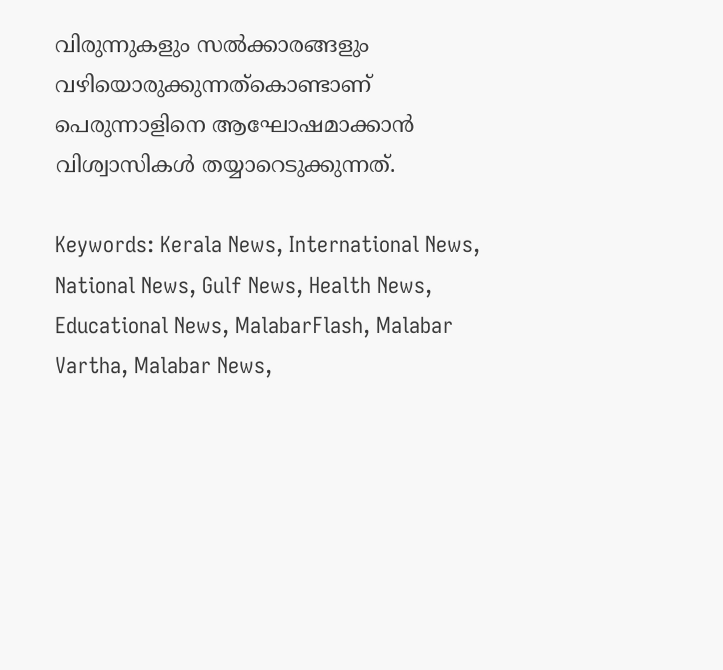വിരുന്നുകളും സല്‍ക്കാരങ്ങളും വഴിയൊരുക്കുന്നത്‌കൊണ്ടാണ് പെരുന്നാളിനെ ആഘോഷമാക്കാന്‍ വിശ്വാസികള്‍ തയ്യാറെടുക്കുന്നത്.

Keywords: Kerala News, International News, National News, Gulf News, Health News, Educational News, MalabarFlash, Malabar Vartha, Malabar News,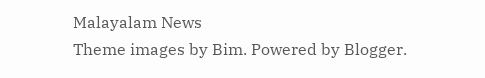Malayalam News
Theme images by Bim. Powered by Blogger.